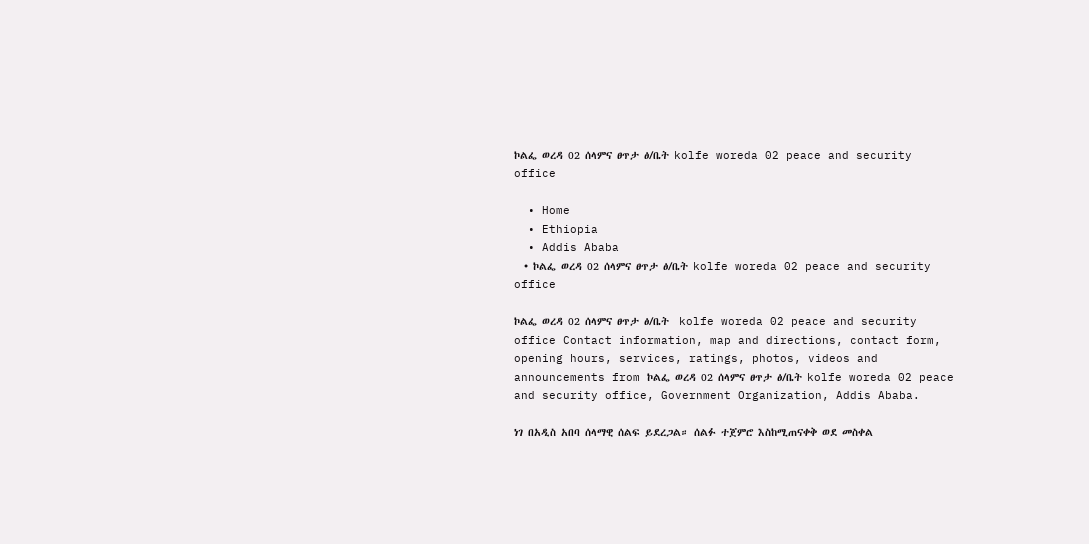ኮልፌ ወረዳ 02 ሰላምና ፀጥታ ፅ/ቤት kolfe woreda 02 peace and security office

  • Home
  • Ethiopia
  • Addis Ababa
  • ኮልፌ ወረዳ 02 ሰላምና ፀጥታ ፅ/ቤት kolfe woreda 02 peace and security office

ኮልፌ ወረዳ 02 ሰላምና ፀጥታ ፅ/ቤት  kolfe woreda 02 peace and security office Contact information, map and directions, contact form, opening hours, services, ratings, photos, videos and announcements from ኮልፌ ወረዳ 02 ሰላምና ፀጥታ ፅ/ቤት kolfe woreda 02 peace and security office, Government Organization, Addis Ababa.

ነገ በአዲስ አበባ ሰላማዊ ሰልፍ ይደረጋል። ሰልፉ ተጀምሮ እስከሚጠናቀቅ ወደ መስቀል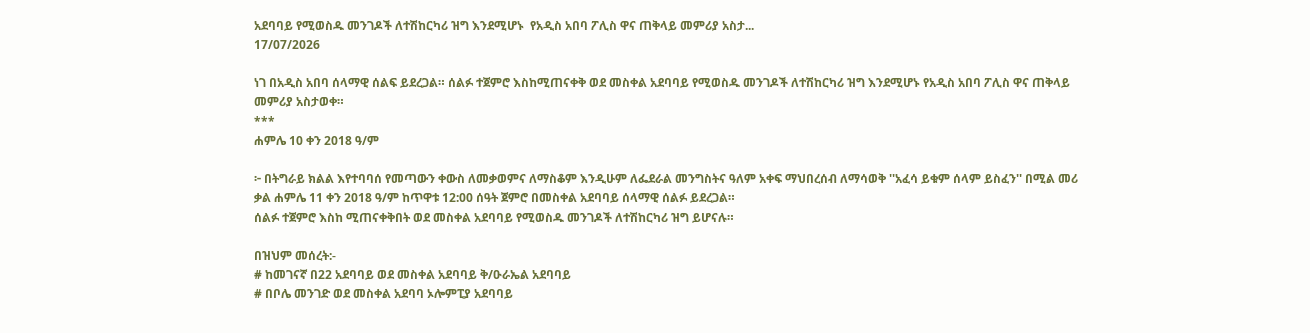አደባባይ የሚወስዱ መንገዶች ለተሽከርካሪ ዝግ እንደሚሆኑ  የአዲስ አበባ ፖሊስ ዋና ጠቅላይ መምሪያ አስታ...
17/07/2026

ነገ በአዲስ አበባ ሰላማዊ ሰልፍ ይደረጋል። ሰልፉ ተጀምሮ እስከሚጠናቀቅ ወደ መስቀል አደባባይ የሚወስዱ መንገዶች ለተሽከርካሪ ዝግ እንደሚሆኑ የአዲስ አበባ ፖሊስ ዋና ጠቅላይ መምሪያ አስታወቀ።
***
ሐምሌ 10 ቀን 2018 ዓ/ም

፦ በትግራይ ክልል እየተባባሰ የመጣውን ቀውስ ለመቃወምና ለማስቆም እንዲሁም ለፌደራል መንግስትና ዓለም አቀፍ ማህበረሰብ ለማሳወቅ ''አፈሳ ይቁም ሰላም ይስፈን'' በሚል መሪ ቃል ሐምሌ 11 ቀን 2018 ዓ/ም ከጥዋቱ 12:00 ሰዓት ጀምሮ በመስቀል አደባባይ ሰላማዊ ሰልፉ ይደረጋል።
ሰልፉ ተጀምሮ እስከ ሚጠናቀቅበት ወደ መስቀል አደባባይ የሚወስዱ መንገዶች ለተሽከርካሪ ዝግ ይሆናሉ።

በዝህም መሰረት:-
# ከመገናኛ በ22 አደባባይ ወደ መስቀል አደባባይ ቅ/ዑራኤል አደባባይ
# በቦሌ መንገድ ወደ መስቀል አደባባ ኦሎምፒያ አደባባይ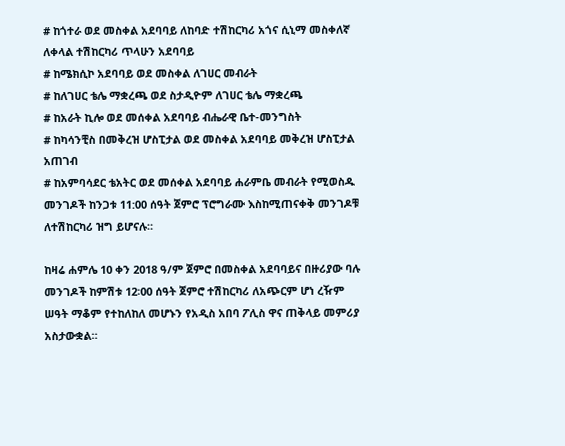# ከጎተራ ወደ መስቀል አደባባይ ለከባድ ተሽከርካሪ አጎና ሲኒማ መስቀለኛ ለቀላል ተሽከርካሪ ጥላሁን አደባባይ
# ከሜክሲኮ አደባባይ ወደ መስቀል ለገሀር መብራት
# ከለገሀር ቴሌ ማቋረጫ ወደ ስታዲዮም ለገሀር ቴሌ ማቋረጫ
# ከአራት ኪሎ ወደ መሰቀል አደባባይ ብሔራዊ ቤተ-መንግስት
# ከካሳንቺስ በመቅረዝ ሆስፒታል ወደ መስቀል አደባባይ መቅረዝ ሆስፒታል አጠገብ
# ከአምባሳደር ቴአትር ወደ መሰቀል አደባባይ ሐራምቤ መብራት የሚወስዱ መንገዶች ከንጋቱ 11:00 ሰዓት ጀምሮ ፕሮግራሙ እስከሚጠናቀቅ መንገዶቹ ለተሽከርካሪ ዝግ ይሆናሉ።

ከዛሬ ሐምሌ 10 ቀን 2018 ዓ/ም ጀምሮ በመስቀል አደባባይና በዙሪያው ባሉ መንገዶች ከምሽቱ 12፡00 ሰዓት ጀምሮ ተሽከርካሪ ለአጭርም ሆነ ረዥም ሠዓት ማቆም የተከለከለ መሆኑን የአዲስ አበባ ፖሊስ ዋና ጠቅላይ መምሪያ አስታውቋል።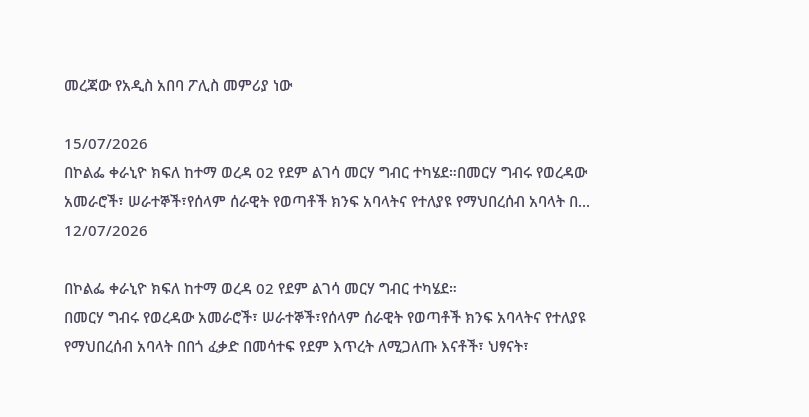መረጃው የአዲስ አበባ ፖሊስ መምሪያ ነው

15/07/2026
በኮልፌ ቀራኒዮ ክፍለ ከተማ ወረዳ 02 የደም ልገሳ መርሃ ግብር ተካሄደ።በመርሃ ግብሩ የወረዳው አመራሮች፣ ሠራተኞች፣የሰላም ሰራዊት የወጣቶች ክንፍ አባላትና የተለያዩ የማህበረሰብ አባላት በ...
12/07/2026

በኮልፌ ቀራኒዮ ክፍለ ከተማ ወረዳ 02 የደም ልገሳ መርሃ ግብር ተካሄደ።
በመርሃ ግብሩ የወረዳው አመራሮች፣ ሠራተኞች፣የሰላም ሰራዊት የወጣቶች ክንፍ አባላትና የተለያዩ የማህበረሰብ አባላት በበጎ ፈቃድ በመሳተፍ የደም እጥረት ለሚጋለጡ እናቶች፣ ህፃናት፣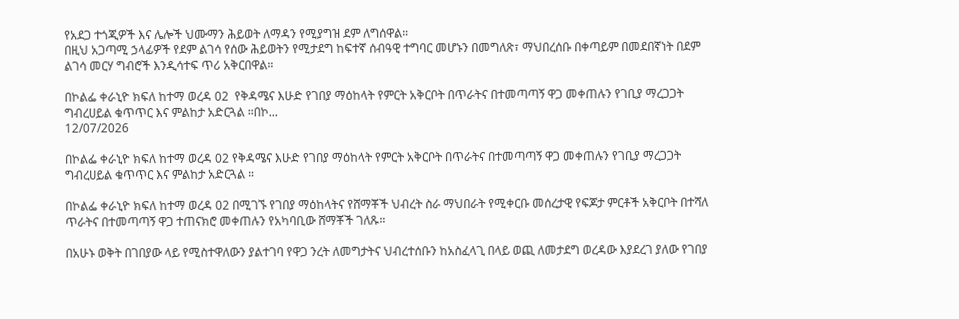የአደጋ ተጎጂዎች እና ሌሎች ህሙማን ሕይወት ለማዳን የሚያግዝ ደም ለግሰዋል።
በዚህ አጋጣሚ ኃላፊዎች የደም ልገሳ የሰው ሕይወትን የሚታደግ ከፍተኛ ሰብዓዊ ተግባር መሆኑን በመግለጽ፣ ማህበረሰቡ በቀጣይም በመደበኛነት በደም ልገሳ መርሃ ግብሮች እንዲሳተፍ ጥሪ አቅርበዋል።

በኮልፌ ቀራኒዮ ክፍለ ከተማ ወረዳ 02  የቅዳሜና እሁድ የገበያ ማዕከላት የምርት አቅርቦት በጥራትና በተመጣጣኝ ዋጋ መቀጠሉን የገቢያ ማረጋጋት ግብረሀይል ቁጥጥር እና ምልከታ አድርጓል ።በኮ...
12/07/2026

በኮልፌ ቀራኒዮ ክፍለ ከተማ ወረዳ 02 የቅዳሜና እሁድ የገበያ ማዕከላት የምርት አቅርቦት በጥራትና በተመጣጣኝ ዋጋ መቀጠሉን የገቢያ ማረጋጋት ግብረሀይል ቁጥጥር እና ምልከታ አድርጓል ።

በኮልፌ ቀራኒዮ ክፍለ ከተማ ወረዳ 02 በሚገኙ የገበያ ማዕከላትና የሸማቾች ህብረት ስራ ማህበራት የሚቀርቡ መሰረታዊ የፍጆታ ምርቶች አቅርቦት በተሻለ ጥራትና በተመጣጣኝ ዋጋ ተጠናክሮ መቀጠሉን የአካባቢው ሸማቾች ገለጹ።

በአሁኑ ወቅት በገበያው ላይ የሚስተዋለውን ያልተገባ የዋጋ ንረት ለመግታትና ህብረተሰቡን ከአስፈላጊ በላይ ወጪ ለመታደግ ወረዳው እያደረገ ያለው የገበያ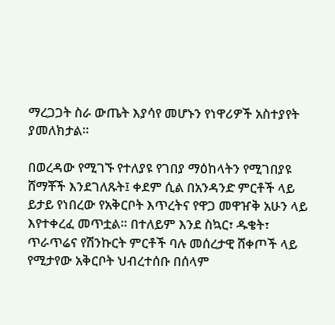ማረጋጋት ስራ ውጤት እያሳየ መሆኑን የነዋሪዎች አስተያየት ያመለክታል።

በወረዳው የሚገኙ የተለያዩ የገበያ ማዕከላትን የሚገበያዩ ሸማቾች እንደገለጹት፤ ቀደም ሲል በአንዳንድ ምርቶች ላይ ይታይ የነበረው የአቅርቦት እጥረትና የዋጋ መዋዠቅ አሁን ላይ እየተቀረፈ መጥቷል። በተለይም እንደ ስኳር፣ ዱቄት፣ ጥራጥሬና የሽንኩርት ምርቶች ባሉ መሰረታዊ ሸቀጦች ላይ የሚታየው አቅርቦት ህብረተሰቡ በሰላም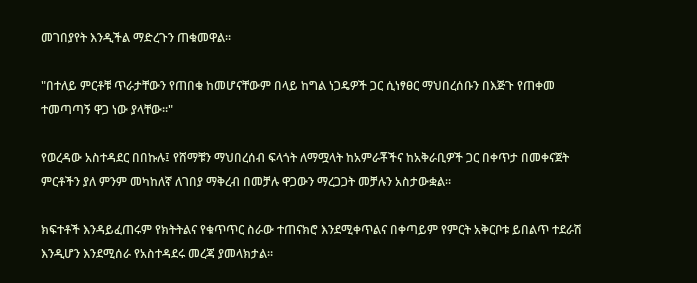መገበያየት እንዲችል ማድረጉን ጠቁመዋል።

"በተለይ ምርቶቹ ጥራታቸውን የጠበቁ ከመሆናቸውም በላይ ከግል ነጋዴዎች ጋር ሲነፃፀር ማህበረሰቡን በእጅጉ የጠቀመ ተመጣጣኝ ዋጋ ነው ያላቸው።"

የወረዳው አስተዳደር በበኩሉ፤ የሸማቹን ማህበረሰብ ፍላጎት ለማሟላት ከአምራቾችና ከአቅራቢዎች ጋር በቀጥታ በመቀናጀት ምርቶችን ያለ ምንም መካከለኛ ለገበያ ማቅረብ በመቻሉ ዋጋውን ማረጋጋት መቻሉን አስታውቋል።

ክፍተቶች እንዳይፈጠሩም የክትትልና የቁጥጥር ስራው ተጠናክሮ እንደሚቀጥልና በቀጣይም የምርት አቅርቦቱ ይበልጥ ተደራሽ እንዲሆን እንደሚሰራ የአስተዳደሩ መረጃ ያመላክታል።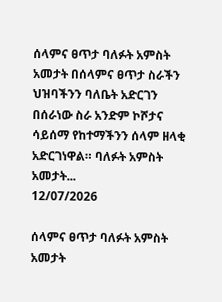ሰላምና ፀጥታ ባለፉት አምስት አመታት በሰላምና ፀጥታ ስራችን ህዝባችንን ባለቤት አድርገን በሰራነው ስራ አንድም ኮሾታና ሳይሰማ የከተማችንን ሰላም ዘላቂ አድርገነዋል። ባለፉት አምስት አመታት...
12/07/2026

ሰላምና ፀጥታ ባለፉት አምስት አመታት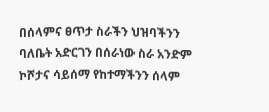በሰላምና ፀጥታ ስራችን ህዝባችንን ባለቤት አድርገን በሰራነው ስራ አንድም ኮሾታና ሳይሰማ የከተማችንን ሰላም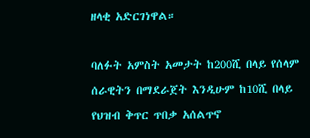ዘላቂ አድርገነዋል።

ባለፉት አምስት አመታት ከ200ሺ በላይ የሰላም ሰራዊትን በማደራጀት እንዲሁም ከ10ሺ በላይ የህዝብ ቅጥር ጥበቃ አሰልጥኖ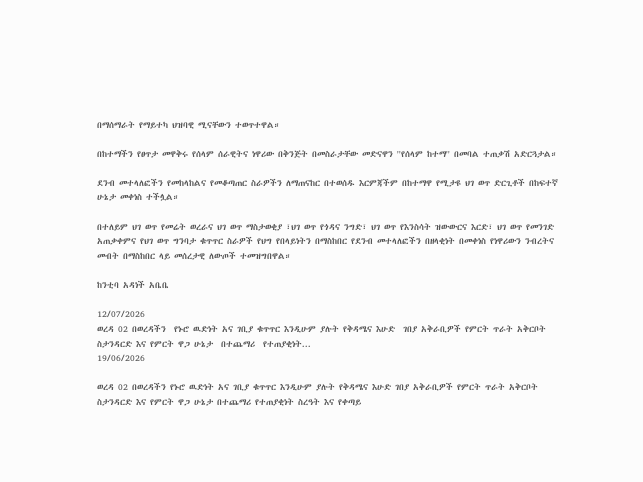በማሰማራት የማይተካ ህዝባዊ ሚናቸውን ተወጥተዋል።

በከተማችን የፀጥታ መዋቅሩ የሰላም ሰራዊትና ነዋሪው በቅንጅት በመስራታቸው መድናዋን ''የሰላም ከተማ'' በመባል ተጠቃሽ አድርጓታል።

ደንብ መተላለፎችን የመከላከልና የመቆጣጠር ስራዎችን ለማጠናከር በተወሰዱ እርምጃችም በከተማዋ የሚታዩ ህገ ወጥ ድርጊቶች በከፍተኛ ሁኔታ መቀነስ ተችሏል።

በተለይም ህገ ወጥ የመሬት ወረራና ህገ ወጥ ማስታወቂያ ፣ህገ ወጥ የጎዳና ንግድ፣ ህገ ወጥ የእንስሳት ዝውውርና እርድ፣ ህገ ወጥ የመንገድ አጠቃቀምና የህገ ወጥ ግንባታ ቁጥጥር ስራዎች የህግ የበላይነትን በማስከበር የደንብ መተላለፎችን በዘላቂነት በመቀነስ የነዋሪውን ንብረትና መብት በማስከበር ላይ መሰረታዊ ለውጦች ተመዝግበዋል።

ከንቲባ አዳነች አቤቤ

12/07/2026
ወረዳ 02 በወረዳችን  የኑሮ ዉድነት አና ገቢያ ቁጥጥር እንዲሁም ያሉት የቅዳሜና እሁድ  ገበያ አቅራቢዎች የምርት ጥራት አቅርቦት ስታንዳርድ እና የምርት ዋጋ ሁኔታ  በተጨማሪ  የተጠያቂነት...
19/06/2026

ወረዳ 02 በወረዳችን የኑሮ ዉድነት አና ገቢያ ቁጥጥር እንዲሁም ያሉት የቅዳሜና እሁድ ገበያ አቅራቢዎች የምርት ጥራት አቅርቦት ስታንዳርድ እና የምርት ዋጋ ሁኔታ በተጨማሪ የተጠያቂነት ስረዓት እና የቀጣይ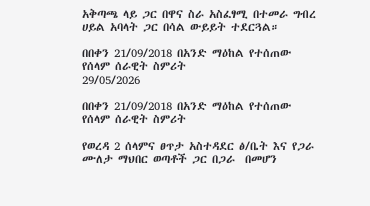አቅጣጫ ላይ ጋር በዋና ስራ አስፈፃሚ በተመራ ግብረ ሀይል አባላት ጋር በሳል ውይይት ተደርጓል።

በበቀን 21/09/2018 በአንድ ማዕከል የተሰጠው የሰላም ሰራዊት ስምሪት
29/05/2026

በበቀን 21/09/2018 በአንድ ማዕከል የተሰጠው የሰላም ሰራዊት ስምሪት

የወረዳ 2 ሰላምና ፀጥታ አስተዳደር ፅ/ቤት እና የጋራ ሙለታ ማህበር ወጣቶች ጋር በጋራ  በመሆን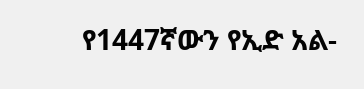የ1447ኛውን የኢድ አል-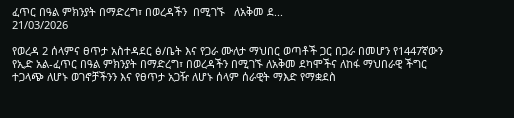ፈጥር በዓል ምክንያት በማድረግ፣ በወረዳችን  በሚገኙ   ለአቅመ ደ...
21/03/2026

የወረዳ 2 ሰላምና ፀጥታ አስተዳደር ፅ/ቤት እና የጋራ ሙለታ ማህበር ወጣቶች ጋር በጋራ በመሆን የ1447ኛውን የኢድ አል-ፈጥር በዓል ምክንያት በማድረግ፣ በወረዳችን በሚገኙ ለአቅመ ደካሞችና ለከፋ ማህበራዊ ችግር ተጋላጭ ለሆኑ ወገኖቻችንን እና የፀጥታ አጋዥ ለሆኑ ሰላም ሰራዊት ማእድ የማቋደስ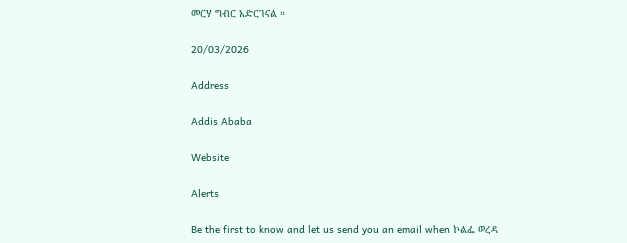መርሃ ግብር አድርገናል ።

20/03/2026

Address

Addis Ababa

Website

Alerts

Be the first to know and let us send you an email when ኮልፌ ወረዳ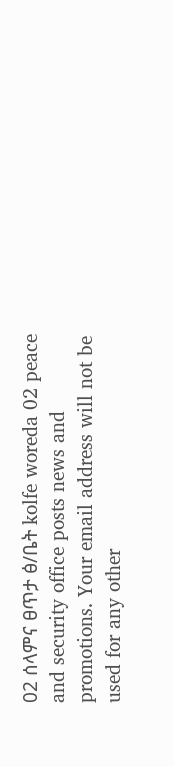02 ሰላምና ፀጥታ ፅ/ቤት kolfe woreda 02 peace and security office posts news and promotions. Your email address will not be used for any other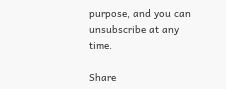purpose, and you can unsubscribe at any time.

Share